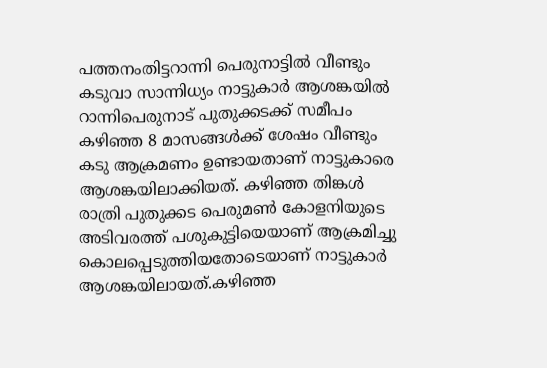പത്തനംതിട്ടറാന്നി പെരുനാട്ടിൽ വീണ്ടും കടുവാ സാന്നിധ്യം നാട്ടുകാർ ആശങ്കയിൽ
റാന്നിപെരുനാട് പുതുക്കടക്ക് സമീപം കഴിഞ്ഞ 8 മാസങ്ങൾക്ക് ശേഷം വീണ്ടും കടു ആക്രമണം ഉണ്ടായതാണ് നാട്ടുകാരെ ആശങ്കയിലാക്കിയത്. കഴിഞ്ഞ തിങ്കൾ രാത്രി പുതുക്കട പെരുമൺ കോളനിയുടെ അടിവരത്ത് പശുകുട്ടിയെയാണ് ആക്രമിച്ചു കൊലപ്പെടുത്തിയതോടെയാണ് നാട്ടുകാർ ആശങ്കയിലായത്.കഴിഞ്ഞ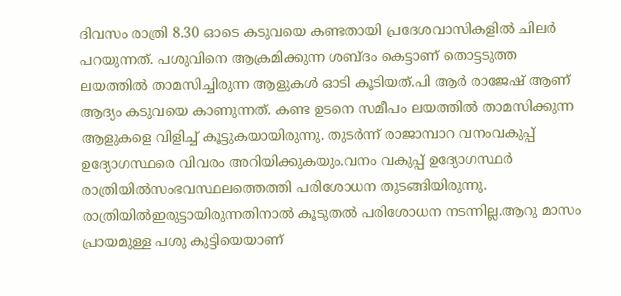ദിവസം രാത്രി 8.30 ഓടെ കടുവയെ കണ്ടതായി പ്രദേശവാസികളിൽ ചിലർ പറയുന്നത്. പശുവിനെ ആക്രമിക്കുന്ന ശബ്ദം കെട്ടാണ് തൊട്ടടുത്ത ലയത്തിൽ താമസിച്ചിരുന്ന ആളുകൾ ഓടി കൂടിയത്.പി ആർ രാജേഷ് ആണ് ആദ്യം കടുവയെ കാണുന്നത്. കണ്ട ഉടനെ സമീപം ലയത്തിൽ താമസിക്കുന്ന ആളുകളെ വിളിച്ച് കൂട്ടുകയായിരുന്നു. തുടർന്ന് രാജാമ്പാറ വനംവകുപ്പ് ഉദ്യോഗസ്ഥരെ വിവരം അറിയിക്കുകയും.വനം വകുപ്പ് ഉദ്യോഗസ്ഥർ രാത്രിയിൽസംഭവസ്ഥലത്തെത്തി പരിശോധന തുടങ്ങിയിരുന്നു. രാത്രിയിൽഇരുട്ടായിരുന്നതിനാൽ കൂടുതൽ പരിശോധന നടന്നില്ല.ആറു മാസം പ്രായമുള്ള പശു കുട്ടിയെയാണ്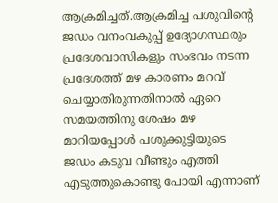ആക്രമിച്ചത്.ആക്രമിച്ച പശുവിന്റെ ജഡം വനംവകുപ്പ് ഉദ്യോഗസ്ഥരും പ്രദേശവാസികളും സംഭവം നടന്ന പ്രദേശത്ത് മഴ കാരണം മറവ് ചെയ്യാതിരുന്നതിനാൽ ഏറെ സമയത്തിനു ശേഷം മഴ മാറിയപ്പോൾ പശുക്കുട്ടിയുടെ ജഡം കടുവ വീണ്ടും എത്തി എടുത്തുകൊണ്ടു പോയി എന്നാണ്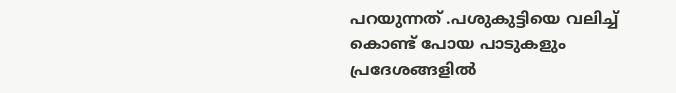പറയുന്നത് .പശുകുട്ടിയെ വലിച്ച് കൊണ്ട് പോയ പാടുകളും പ്രദേശങ്ങളിൽ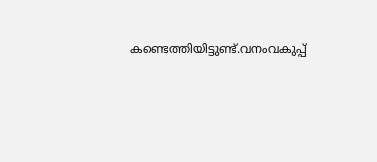കണ്ടെത്തിയിട്ടുണ്ട്.വനംവകുപ്പ്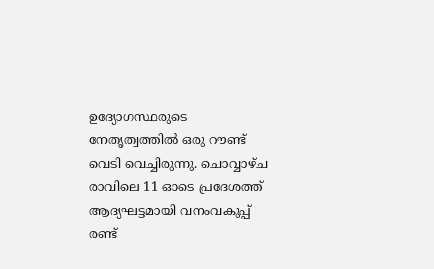ഉദ്യോഗസ്ഥരുടെ നേതൃത്വത്തിൽ ഒരു റൗണ്ട് വെടി വെച്ചിരുന്നു. ചൊവ്വാഴ്ച രാവിലെ 11 ഓടെ പ്രദേശത്ത് ആദ്യഘട്ടമായി വനംവകുപ്പ് രണ്ട്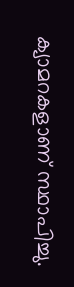ക്യാമറകളാണ് സ്ഥാപിച്ചു.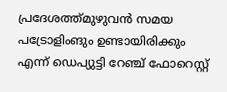പ്രദേശത്ത്മുഴുവൻ സമയ പട്രോളിംങും ഉണ്ടായിരിക്കും എന്ന് ഡെപ്യുട്ടി റേഞ്ച് ഫോറെസ്റ്റ്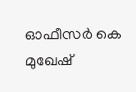ഓഫീസർ കെ മുഖേഷ്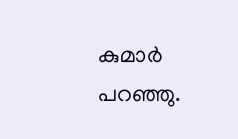കുമാർ പറഞ്ഞു.